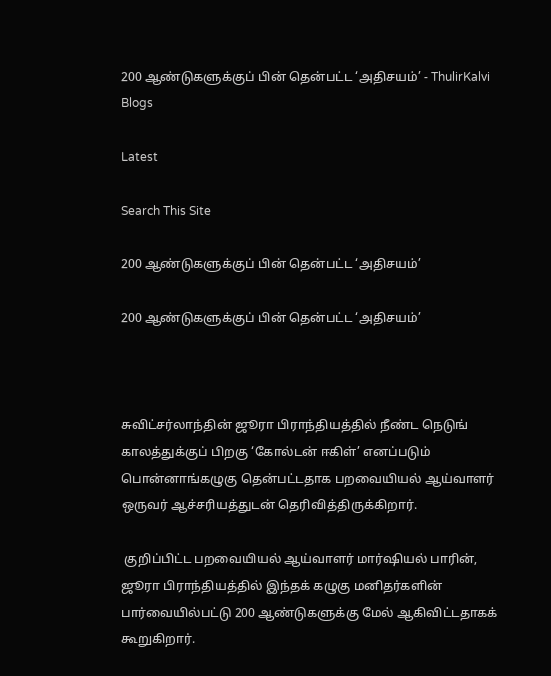200 ஆண்டுகளுக்குப் பின் தென்பட்ட ‘அதிசயம்’ - ThulirKalvi Blogs

Latest

Search This Site

200 ஆண்டுகளுக்குப் பின் தென்பட்ட ‘அதிசயம்’

200 ஆண்டுகளுக்குப் பின் தென்பட்ட ‘அதிசயம்’



சுவிட்சர்லாந்தின் ஜூரா பிராந்தியத்தில் நீண்ட நெடுங் காலத்துக்குப் பிறகு ‘கோல்டன் ஈகிள்’ எனப்படும் பொன்னாங்கழுகு தென்பட்டதாக பறவையியல் ஆய்வாளர் ஒருவர் ஆச்சரியத்துடன் தெரிவித்திருக்கிறார்.

 குறிப்பிட்ட பறவையியல் ஆய்வாளர் மார்ஷியல் பாரின், ஜூரா பிராந்தியத்தில் இந்தக் கழுகு மனிதர்களின் பார்வையில்பட்டு 200 ஆண்டுகளுக்கு மேல் ஆகிவிட்டதாகக் கூறுகிறார்.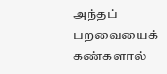அந்தப் பறவையைக் கண்களால்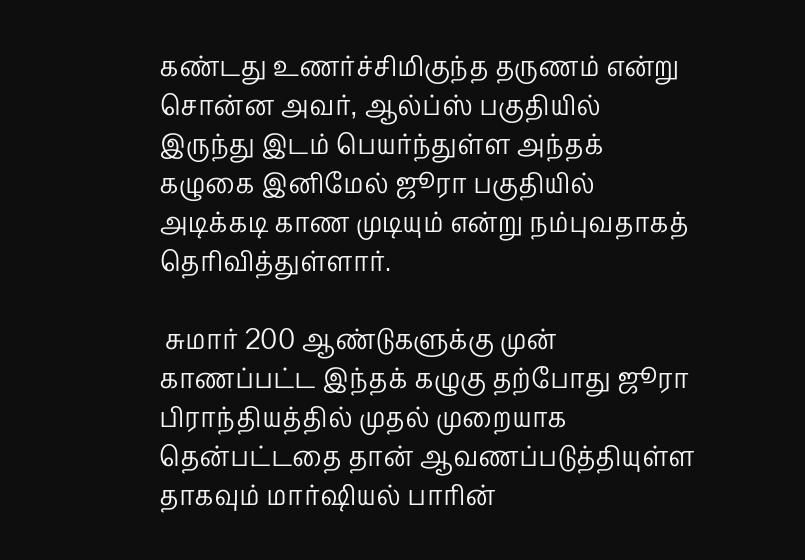கண்டது உணர்ச்சிமிகுந்த தருணம் என்று சொன்ன அவர், ஆல்ப்ஸ் பகுதியில் இருந்து இடம் பெயர்ந்துள்ள அந்தக் கழுகை இனிமேல் ஜூரா பகுதியில் அடிக்கடி காண முடியும் என்று நம்புவதாகத் தெரிவித்துள்ளார்.

 சுமார் 200 ஆண்டுகளுக்கு முன் காணப்பட்ட இந்தக் கழுகு தற்போது ஜூரா பிராந்தியத்தில் முதல் முறையாக தென்பட்டதை தான் ஆவணப்படுத்தியுள்ள தாகவும் மார்ஷியல் பாரின்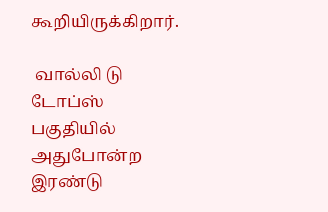கூறியிருக்கிறார்.

 வால்லி டு டோப்ஸ் பகுதியில் அதுபோன்ற இரண்டு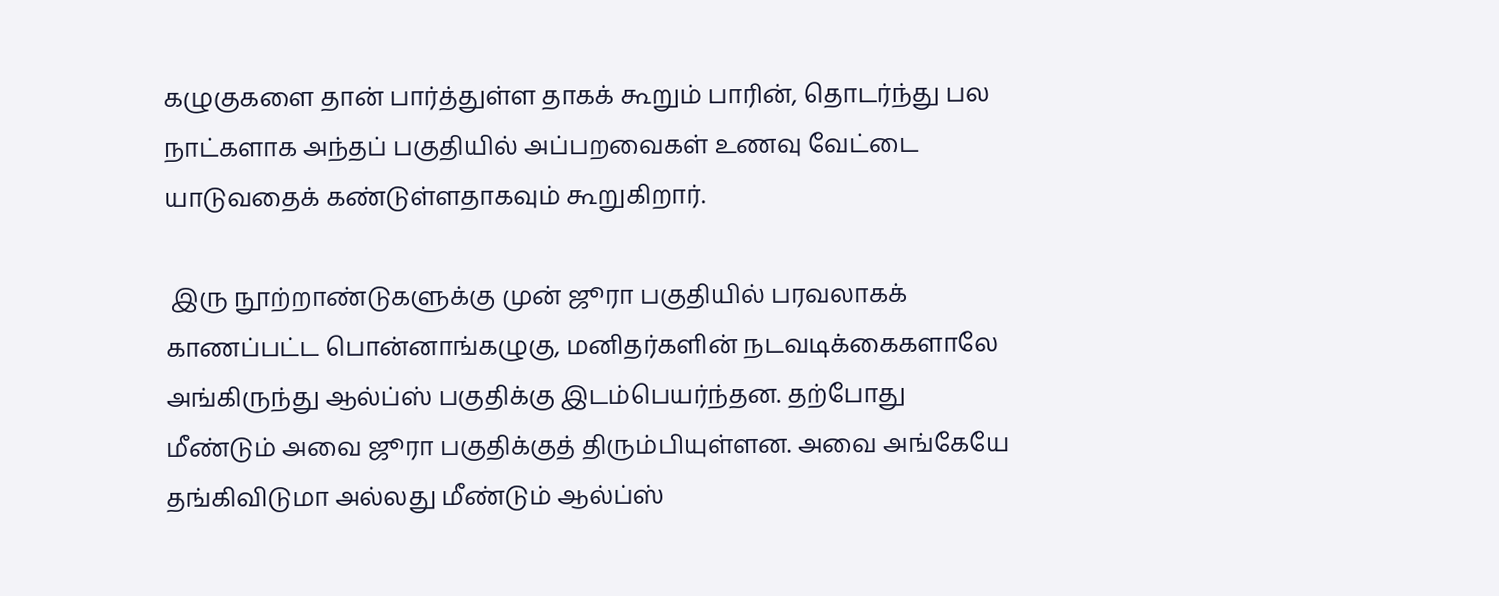கழுகுகளை தான் பார்த்துள்ள தாகக் கூறும் பாரின், தொடர்ந்து பல நாட்களாக அந்தப் பகுதியில் அப்பறவைகள் உணவு வேட்டை யாடுவதைக் கண்டுள்ளதாகவும் கூறுகிறார்.

 இரு நூற்றாண்டுகளுக்கு முன் ஜூரா பகுதியில் பரவலாகக் காணப்பட்ட பொன்னாங்கழுகு, மனிதர்களின் நடவடிக்கைகளாலே அங்கிருந்து ஆல்ப்ஸ் பகுதிக்கு இடம்பெயர்ந்தன. தற்போது மீண்டும் அவை ஜூரா பகுதிக்குத் திரும்பியுள்ளன. அவை அங்கேயே தங்கிவிடுமா அல்லது மீண்டும் ஆல்ப்ஸ்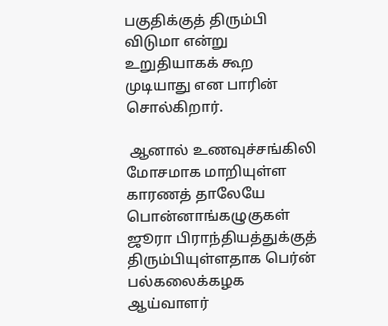பகுதிக்குத் திரும்பி விடுமா என்று உறுதியாகக் கூற முடியாது என பாரின் சொல்கிறார்.

 ஆனால் உணவுச்சங்கிலி மோசமாக மாறியுள்ள காரணத் தாலேயே பொன்னாங்கழுகுகள் ஜூரா பிராந்தியத்துக்குத் திரும்பியுள்ளதாக பெர்ன் பல்கலைக்கழக ஆய்வாளர்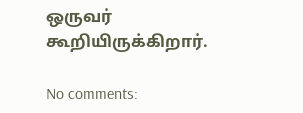ஒருவர் கூறியிருக்கிறார்.

No comments: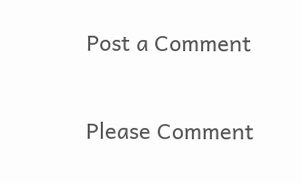Post a Comment

Please Comment